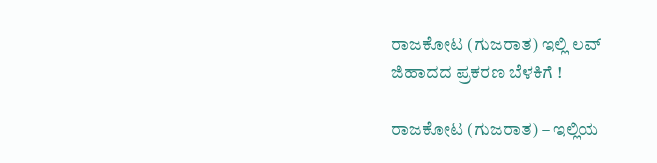ರಾಜಕೋಟ (ಗುಜರಾತ) ಇಲ್ಲಿ ಲವ್ ಜಿಹಾದದ ಪ್ರಕರಣ ಬೆಳಕಿಗೆ !

ರಾಜಕೋಟ (ಗುಜರಾತ) – ಇಲ್ಲಿಯ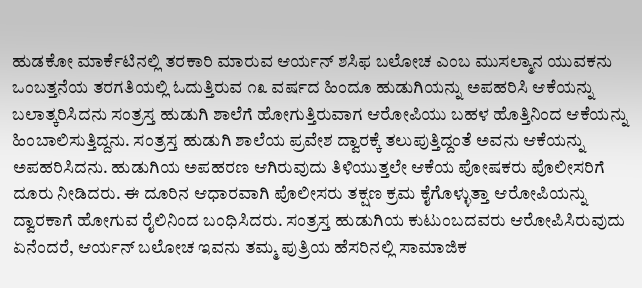ಹುಡಕೋ ಮಾರ್ಕೆಟಿನಲ್ಲಿ ತರಕಾರಿ ಮಾರುವ ಆರ್ಯನ್ ಶಸಿಫ ಬಲೋಚ ಎಂಬ ಮುಸಲ್ಮಾನ ಯುವಕನು ಒಂಬತ್ತನೆಯ ತರಗತಿಯಲ್ಲಿ ಓದುತ್ತಿರುವ ೧೩ ವರ್ಷದ ಹಿಂದೂ ಹುಡುಗಿಯನ್ನು ಅಪಹರಿಸಿ ಆಕೆಯನ್ನು ಬಲಾತ್ಕರಿಸಿದನು ಸಂತ್ರಸ್ತ ಹುಡುಗಿ ಶಾಲೆಗೆ ಹೋಗುತ್ತಿರುವಾಗ ಆರೋಪಿಯು ಬಹಳ ಹೊತ್ತಿನಿಂದ ಆಕೆಯನ್ನು ಹಿಂಬಾಲಿಸುತ್ತಿದ್ದನು. ಸಂತ್ರಸ್ತ ಹುಡುಗಿ ಶಾಲೆಯ ಪ್ರವೇಶ ದ್ವಾರಕ್ಕೆ ತಲುಪುತ್ತಿದ್ದಂತೆ ಅವನು ಆಕೆಯನ್ನು ಅಪಹರಿಸಿದನು. ಹುಡುಗಿಯ ಅಪಹರಣ ಆಗಿರುವುದು ತಿಳಿಯುತ್ತಲೇ ಆಕೆಯ ಪೋಷಕರು ಪೊಲೀಸರಿಗೆ ದೂರು ನೀಡಿದರು. ಈ ದೂರಿನ ಆಧಾರವಾಗಿ ಪೊಲೀಸರು ತಕ್ಷಣ ಕ್ರಮ ಕೈಗೊಳ್ಳುತ್ತಾ ಆರೋಪಿಯನ್ನು ದ್ವಾರಕಾಗೆ ಹೋಗುವ ರೈಲಿನಿಂದ ಬಂಧಿಸಿದರು. ಸಂತ್ರಸ್ತ ಹುಡುಗಿಯ ಕುಟುಂಬದವರು ಆರೋಪಿಸಿರುವುದು ಏನೆಂದರೆ, ಆರ್ಯನ್ ಬಲೋಚ ಇವನು ತಮ್ಮ ಪುತ್ರಿಯ ಹೆಸರಿನಲ್ಲಿ ಸಾಮಾಜಿಕ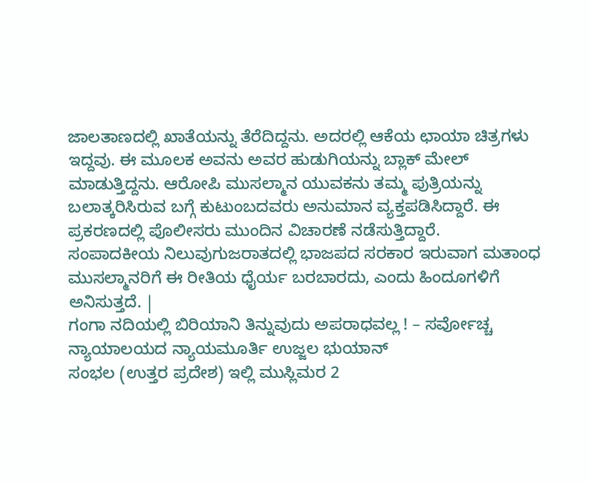ಜಾಲತಾಣದಲ್ಲಿ ಖಾತೆಯನ್ನು ತೆರೆದಿದ್ದನು. ಅದರಲ್ಲಿ ಆಕೆಯ ಛಾಯಾ ಚಿತ್ರಗಳು ಇದ್ದವು. ಈ ಮೂಲಕ ಅವನು ಅವರ ಹುಡುಗಿಯನ್ನು ಬ್ಲಾಕ್ ಮೇಲ್ ಮಾಡುತ್ತಿದ್ದನು. ಆರೋಪಿ ಮುಸಲ್ಮಾನ ಯುವಕನು ತಮ್ಮ ಪುತ್ರಿಯನ್ನು ಬಲಾತ್ಕರಿಸಿರುವ ಬಗ್ಗೆ ಕುಟುಂಬದವರು ಅನುಮಾನ ವ್ಯಕ್ತಪಡಿಸಿದ್ದಾರೆ. ಈ ಪ್ರಕರಣದಲ್ಲಿ ಪೊಲೀಸರು ಮುಂದಿನ ವಿಚಾರಣೆ ನಡೆಸುತ್ತಿದ್ದಾರೆ.
ಸಂಪಾದಕೀಯ ನಿಲುವುಗುಜರಾತದಲ್ಲಿ ಭಾಜಪದ ಸರಕಾರ ಇರುವಾಗ ಮತಾಂಧ ಮುಸಲ್ಮಾನರಿಗೆ ಈ ರೀತಿಯ ಧೈರ್ಯ ಬರಬಾರದು, ಎಂದು ಹಿಂದೂಗಳಿಗೆ ಅನಿಸುತ್ತದೆ. |
ಗಂಗಾ ನದಿಯಲ್ಲಿ ಬಿರಿಯಾನಿ ತಿನ್ನುವುದು ಅಪರಾಧವಲ್ಲ ! – ಸರ್ವೋಚ್ಚ ನ್ಯಾಯಾಲಯದ ನ್ಯಾಯಮೂರ್ತಿ ಉಜ್ಜಲ ಭುಯಾನ್
ಸಂಭಲ (ಉತ್ತರ ಪ್ರದೇಶ) ಇಲ್ಲಿ ಮುಸ್ಲಿಮರ 2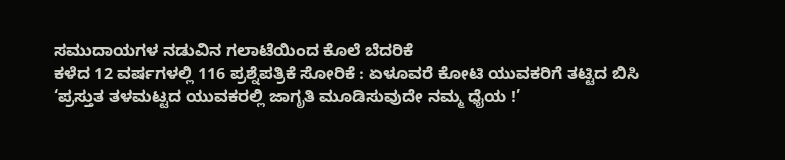ಸಮುದಾಯಗಳ ನಡುವಿನ ಗಲಾಟೆಯಿಂದ ಕೊಲೆ ಬೆದರಿಕೆ
ಕಳೆದ 12 ವರ್ಷಗಳಲ್ಲಿ 116 ಪ್ರಶ್ನೆಪತ್ರಿಕೆ ಸೋರಿಕೆ : ಏಳೂವರೆ ಕೋಟಿ ಯುವಕರಿಗೆ ತಟ್ಟಿದ ಬಿಸಿ
‘ಪ್ರಸ್ತುತ ತಳಮಟ್ಟದ ಯುವಕರಲ್ಲಿ ಜಾಗೃತಿ ಮೂಡಿಸುವುದೇ ನಮ್ಮ ಧೈಯ !’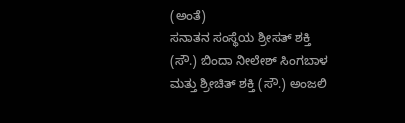(ಅಂತೆ)
ಸನಾತನ ಸಂಸ್ಥೆಯ ಶ್ರೀಸತ್ ಶಕ್ತಿ (ಸೌ.) ಬಿಂದಾ ನೀಲೇಶ್ ಸಿಂಗಬಾಳ ಮತ್ತು ಶ್ರೀಚಿತ್ ಶಕ್ತಿ (ಸೌ.) ಅಂಜಲಿ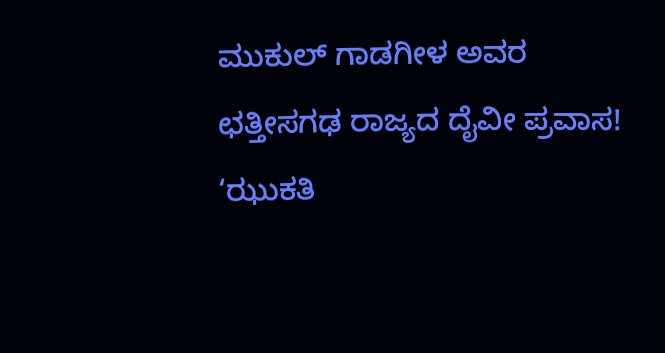ಮುಕುಲ್ ಗಾಡಗೀಳ ಅವರ ಛತ್ತೀಸಗಢ ರಾಜ್ಯದ ದೈವೀ ಪ್ರವಾಸ!
‘ಝುಕತಿ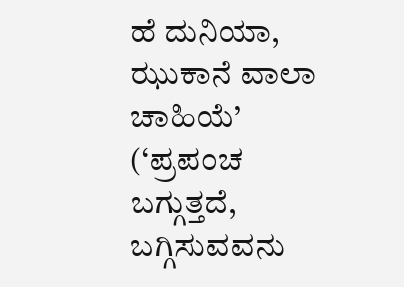ಹೆ ದುನಿಯಾ, ಝುಕಾನೆ ವಾಲಾ ಚಾಹಿಯೆ’ (‘ಪ್ರಪಂಚ ಬಗ್ಗುತ್ತದೆ, ಬಗ್ಗಿಸುವವನು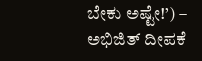ಬೇಕು ಅಷ್ಟೇ!’) – ಅಭಿಜಿತ್ ದೀಪಕೆ